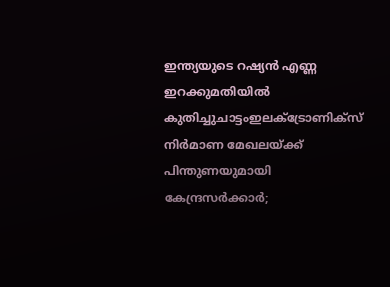ഇന്ത്യയുടെ റഷ്യന്‍ എണ്ണ ഇറക്കുമതിയില്‍ കുതിച്ചുചാട്ടംഇലക്‌ട്രോണിക്സ് നിർമാണ മേഖലയ്ക്ക് പിന്തുണയുമായി കേന്ദ്രസർക്കാർ;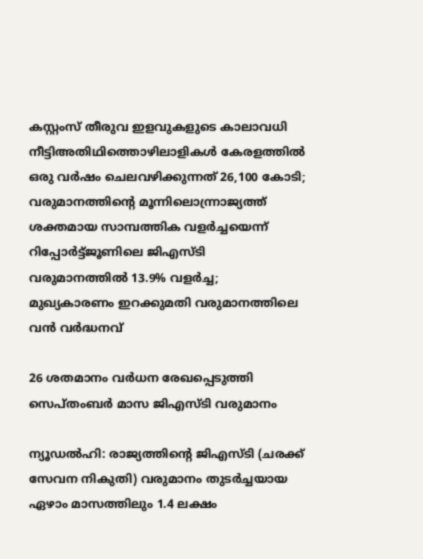കസ്റ്റംസ് തീരുവ ഇളവുകളുടെ കാലാവധി നീട്ടിഅതിഥിത്തൊഴിലാളികൾ കേരളത്തിൽ ഒരു വർഷം ചെലവഴിക്കുന്നത് 26,100 കോടി; വരുമാനത്തിന്റെ മൂന്നിലൊന്ന്രാജ്യത്ത് ശക്തമായ സാമ്പത്തിക വളര്‍ച്ചയെന്ന് റിപ്പോര്‍ട്ട്ജൂണിലെ ജിഎസ്ടി വരുമാനത്തിൽ 13.9% വളർച്ച; മുഖ്യകാരണം ഇറക്കുമതി വരുമാനത്തിലെ വൻ വർദ്ധനവ്

26 ശതമാനം വര്‍ധന രേഖപ്പെടുത്തി സെപ്തംബര്‍ മാസ ജിഎസ്ടി വരുമാനം

ന്യൂഡല്‍ഹി: രാജ്യത്തിന്റെ ജിഎസ്ടി (ചരക്ക് സേവന നികുതി) വരുമാനം തുടര്‍ച്ചയായ ഏഴാം മാസത്തിലും 1.4 ലക്ഷം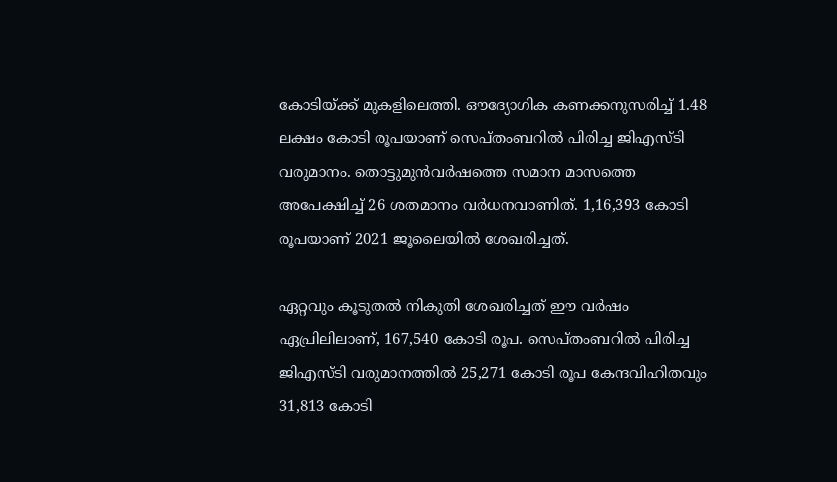കോടിയ്ക്ക് മുകളിലെത്തി. ഔദ്യോഗിക കണക്കനുസരിച്ച് 1.48 ലക്ഷം കോടി രൂപയാണ് സെപ്തംബറില്‍ പിരിച്ച ജിഎസ്ടി വരുമാനം. തൊട്ടുമുന്‍വര്‍ഷത്തെ സമാന മാസത്തെ അപേക്ഷിച്ച് 26 ശതമാനം വര്‍ധനവാണിത്. 1,16,393 കോടി രൂപയാണ് 2021 ജൂലൈയില്‍ ശേഖരിച്ചത്.

ഏറ്റവും കൂടുതല്‍ നികുതി ശേഖരിച്ചത് ഈ വര്‍ഷം ഏപ്രിലിലാണ്, 167,540 കോടി രൂപ. സെപ്തംബറില്‍ പിരിച്ച ജിഎസ്ടി വരുമാനത്തില്‍ 25,271 കോടി രൂപ കേന്ദവിഹിതവും 31,813 കോടി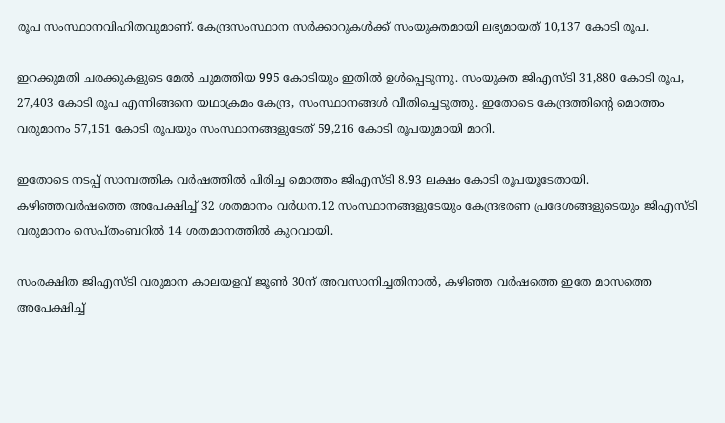രൂപ സംസ്ഥാനവിഹിതവുമാണ്. കേന്ദ്രസംസ്ഥാന സര്‍ക്കാറുകള്‍ക്ക് സംയുക്തമായി ലഭ്യമായത് 10,137 കോടി രൂപ.

ഇറക്കുമതി ചരക്കുകളുടെ മേല്‍ ചുമത്തിയ 995 കോടിയും ഇതില്‍ ഉള്‍പ്പെടുന്നു. സംയുക്ത ജിഎസ്ടി 31,880 കോടി രൂപ, 27,403 കോടി രൂപ എന്നിങ്ങനെ യഥാക്രമം കേന്ദ്ര, സംസ്ഥാനങ്ങള്‍ വീതിച്ചെടുത്തു. ഇതോടെ കേന്ദ്രത്തിന്റെ മൊത്തം വരുമാനം 57,151 കോടി രൂപയും സംസ്ഥാനങ്ങളുടേത് 59,216 കോടി രൂപയുമായി മാറി.

ഇതോടെ നടപ്പ് സാമ്പത്തിക വര്‍ഷത്തില്‍ പിരിച്ച മൊത്തം ജിഎസ്ടി 8.93 ലക്ഷം കോടി രൂപയൂടേതായി. കഴിഞ്ഞവര്‍ഷത്തെ അപേക്ഷിച്ച് 32 ശതമാനം വര്‍ധന.12 സംസ്ഥാനങ്ങളുടേയും കേന്ദ്രഭരണ പ്രദേശങ്ങളുടെയും ജിഎസ്ടി വരുമാനം സെപ്തംബറില്‍ 14 ശതമാനത്തില്‍ കുറവായി.

സംരക്ഷിത ജിഎസ്ടി വരുമാന കാലയളവ് ജൂണ്‍ 30ന് അവസാനിച്ചതിനാല്‍, കഴിഞ്ഞ വര്‍ഷത്തെ ഇതേ മാസത്തെ അപേക്ഷിച്ച്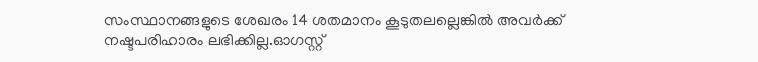സംസ്ഥാനങ്ങളുടെ ശേഖരം 14 ശതമാനം കൂടുതലല്ലെങ്കില്‍ അവര്‍ക്ക് നഷ്ടപരിഹാരം ലഭിക്കില്ല.ഓഗസ്റ്റ്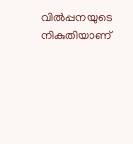വില്‍പ്പനയുടെ നികുതിയാണ്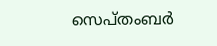സെപ്തംബര്‍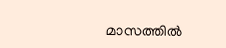മാസത്തില്‍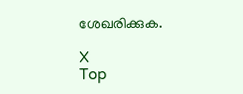ശേഖരിക്കുക.

X
Top